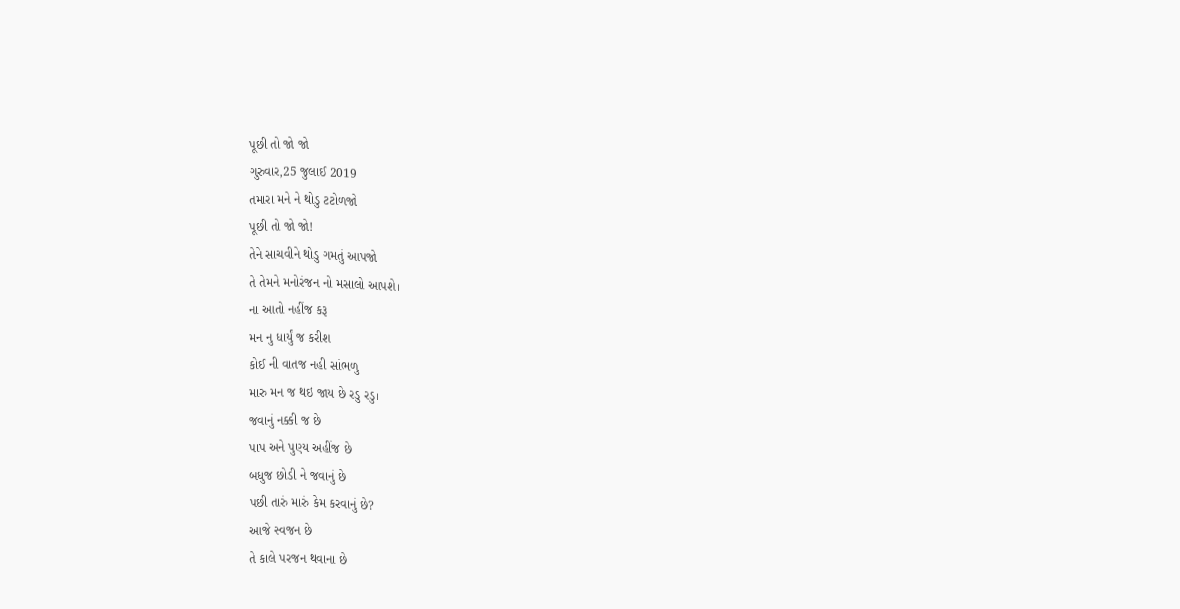પૂછી તો જો જો
ગુરુવાર,25 જુલાઈ 2019
તમારા મને ને થોડુ ટટોળજો
પૂછી તો જો જો!
તેને સાચવીને થોડુ ગમતું આપજો
તે તેમને મનોરંજન નો મસાલો આપશે।
ના આતો નહીંજ કરૂ
મન નુ ધાર્યું જ કરીશ
કોઈ ની વાતજ નહી સાંભળુ
મારુ મન જ થઇ જાય છે રડુ રડુ।
જવાનું નક્કી જ છે
પાપ અને પુણ્ય અહીંજ છે
બધુજ છોડી ને જવાનું છે
પછી તારું મારું કેમ કરવાનું છે?
આજે સ્વજન છે
તે કાલે પરજન થવાના છે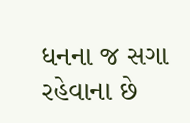ધનના જ સગા રહેવાના છે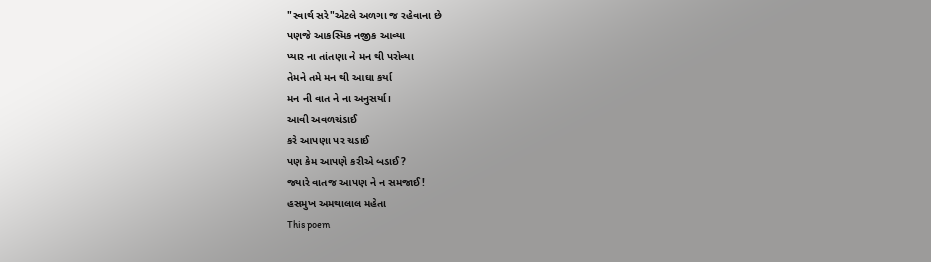"સ્વાર્થ સરે"એટલે અળગા જ રહેવાના છે
પણજે આકસ્મિક નજીક આવ્યા
પ્યાર ના તાંતણા ને મન થી પરોવ્યા
તેમને તમે મન થી આઘા કર્યા
મન ની વાત ને ના અનુસર્યા।
આવી અવળચંડાઈ
કરે આપણા પર ચડાઈ
પણ કેમ આપણે કરીએ બડાઈ?
જ્યારે વાતજ આપણ ને ન સમજાઈ!
હસમુખ અમથાલાલ મહેતા
This poem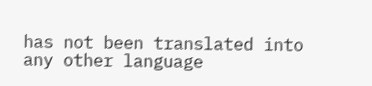has not been translated into any other language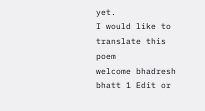yet.
I would like to translate this poem
welcome bhadresh bhatt 1 Edit or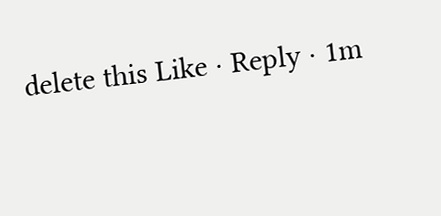delete this Like · Reply · 1m